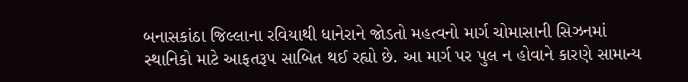બનાસકાંઠા જિલ્લાના રવિયાથી ધાનેરાને જોડતો મહત્વનો માર્ગ ચોમાસાની સિઝનમાં સ્થાનિકો માટે આફતરૂપ સાબિત થઈ રહ્યો છે. આ માર્ગ પર પુલ ન હોવાને કારણે સામાન્ય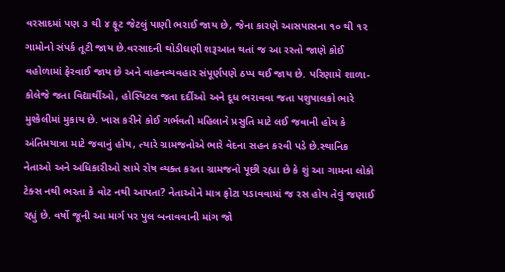વરસાદમાં પણ ૩ થી ૪ ફૂટ જેટલું પાણી ભરાઈ જાય છે, જેના કારણે આસપાસના ૧૦ થી ૧૨ ગામોનો સંપર્ક તૂટી જાય છે.વરસાદની થોડીઘણી શરૂઆત થતાં જ આ રસ્તો જાણે કોઈ વહોળામાં ફેરવાઈ જાય છે અને વાહનવ્યવહાર સંપૂર્ણપણે ઠપ્પ થઈ જાય છે. પરિણામે શાળા-કોલેજે જતા વિદ્યાર્થીઓ, હોસ્પિટલ જતા દર્દીઓ અને દૂધ ભરાવવા જતા પશુપાલકો ભારે મુશ્કેલીમાં મુકાય છે. ખાસ કરીને કોઈ ગર્ભવતી મહિલાને પ્રસુતિ માટે લઈ જવાની હોય કે અંતિમયાત્રા માટે જવાનું હોય, ત્યારે ગ્રામજનોએ ભારે વેદના સહન કરવી પડે છે.સ્થાનિક નેતાઓ અને અધિકારીઓ સામે રોષ વ્યક્ત કરતા ગ્રામજનો પૂછી રહ્યા છે કે શું આ ગામના લોકો ટેક્સ નથી ભરતા કે વોટ નથી આપતા? નેતાઓને માત્ર ફોટા પડાવવામાં જ રસ હોય તેવું જણાઈ રહ્યું છે. વર્ષો જૂની આ માર્ગ પર પુલ બનાવવાની માંગ જો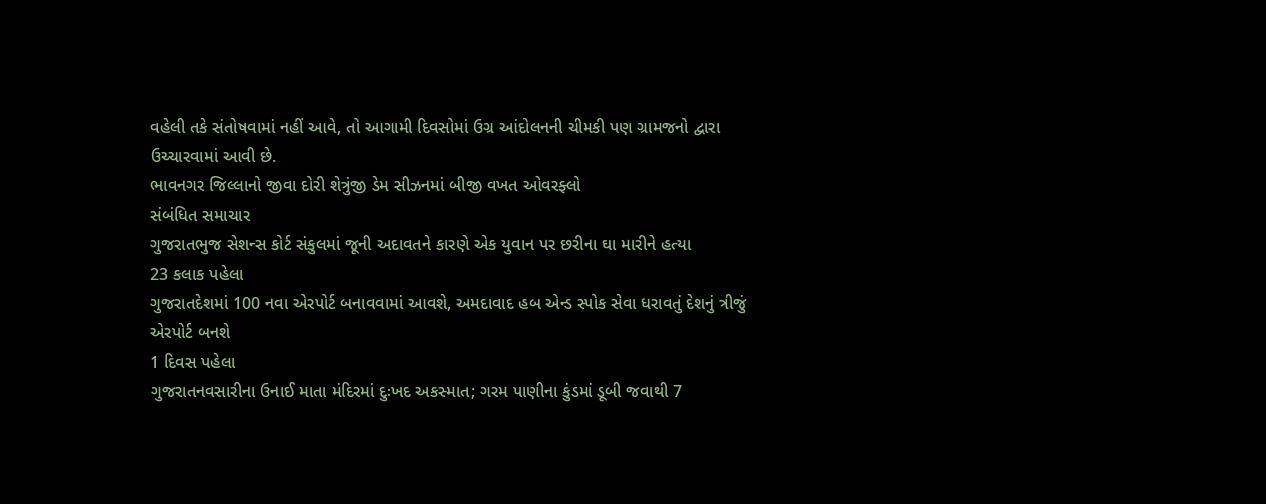વહેલી તકે સંતોષવામાં નહીં આવે, તો આગામી દિવસોમાં ઉગ્ર આંદોલનની ચીમકી પણ ગ્રામજનો દ્વારા ઉચ્ચારવામાં આવી છે.
ભાવનગર જિલ્લાનો જીવા દોરી શેત્રુંજી ડેમ સીઝનમાં બીજી વખત ઓવરફ્લો
સંબંધિત સમાચાર
ગુજરાતભુજ સેશન્સ કોર્ટ સંકુલમાં જૂની અદાવતને કારણે એક યુવાન પર છરીના ઘા મારીને હત્યા
23 કલાક પહેલા
ગુજરાતદેશમાં 100 નવા એરપોર્ટ બનાવવામાં આવશે, અમદાવાદ હબ એન્ડ સ્પોક સેવા ધરાવતું દેશનું ત્રીજું એરપોર્ટ બનશે
1 દિવસ પહેલા
ગુજરાતનવસારીના ઉનાઈ માતા મંદિરમાં દુઃખદ અકસ્માત; ગરમ પાણીના કુંડમાં ડૂબી જવાથી 7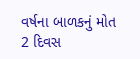વર્ષના બાળકનું મોત
2 દિવસ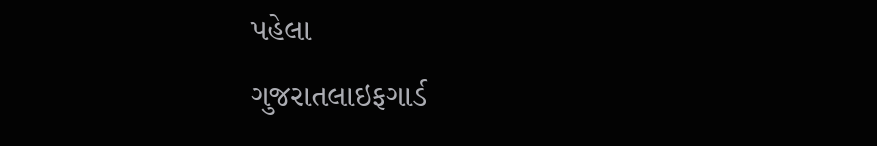પહેલા
ગુજરાતલાઇફગાર્ડ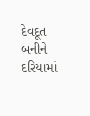દેવદૂત બનીને દરિયામાં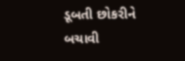ડૂબતી છોકરીને બચાવી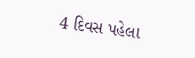4 દિવસ પહેલા